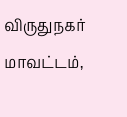விருதுநகர் மாவட்டம்,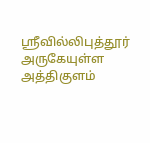ஸ்ரீவில்லிபுத்தூர் அருகேயுள்ள அத்திகுளம்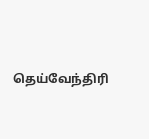தெய்வேந்திரி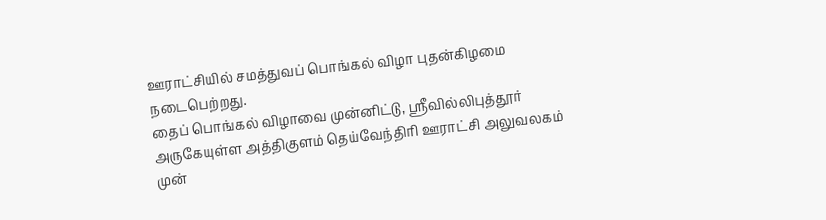ஊராட்சியில் சமத்துவப் பொங்கல் விழா புதன்கிழமை நடைபெற்றது.
தைப் பொங்கல் விழாவை முன்னிட்டு, ஸ்ரீவில்லிபுத்தூர் அருகேயுள்ள அத்திகுளம் தெய்வேந்திரி ஊராட்சி அலுவலகம் முன்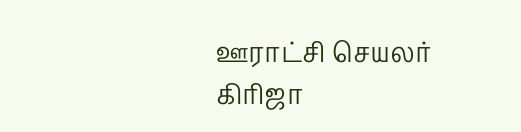ஊராட்சி செயலர் கிரிஜா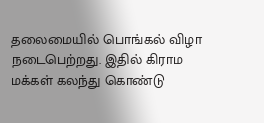தலைமையில் பொங்கல் விழா நடைபெற்றது. இதில் கிராம மக்கள் கலந்து கொண்டு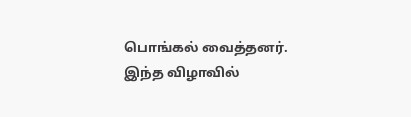பொங்கல் வைத்தனர்.
இந்த விழாவில்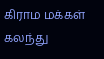கிராம மக்கள் கலந்து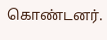கொண்டனர்.